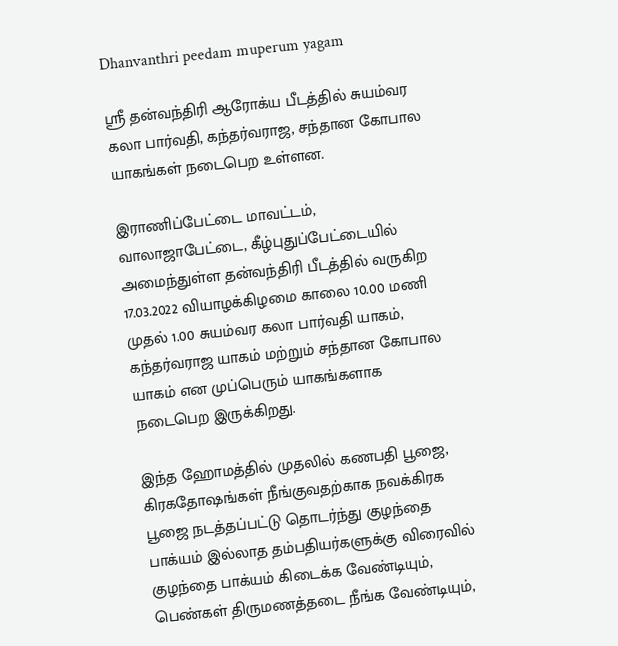Dhanvanthri peedam muperum yagam

ஸ்ரீ தன்வந்திரி ஆரோக்ய பீடத்தில் சுயம்வர கலா பார்வதி, கந்தர்வராஜ, சந்தான கோபால யாகங்கள் நடைபெற உள்ளன.

இராணிப்பேட்டை மாவட்டம், வாலாஜாபேட்டை, கீழ்புதுப்பேட்டையில் அமைந்துள்ள தன்வந்திரி பீடத்தில் வருகிற 17.03.2022 வியாழக்கிழமை காலை 10.00 மணி முதல் 1.00 சுயம்வர கலா பார்வதி யாகம், கந்தர்வராஜ யாகம் மற்றும் சந்தான கோபால யாகம் என முப்பெரும் யாகங்களாக நடைபெற இருக்கிறது.

இந்த ஹோமத்தில் முதலில் கணபதி பூஜை, கிரகதோஷங்கள் நீங்குவதற்காக நவக்கிரக பூஜை நடத்தப்பட்டு தொடர்ந்து குழந்தை பாக்யம் இல்லாத தம்பதியர்களுக்கு விரைவில் குழந்தை பாக்யம் கிடைக்க வேண்டியும், பெண்கள் திருமணத்தடை நீங்க வேண்டியும்,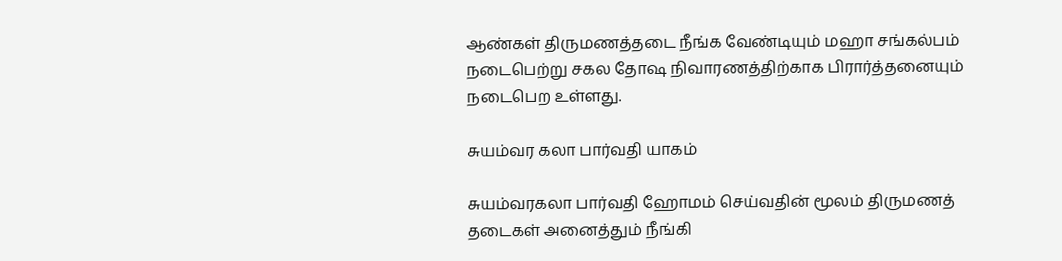ஆண்கள் திருமணத்தடை நீங்க வேண்டியும் மஹா சங்கல்பம் நடைபெற்று சகல தோஷ நிவாரணத்திற்காக பிரார்த்தனையும் நடைபெற உள்ளது.

சுயம்வர கலா பார்வதி யாகம்

சுயம்வரகலா பார்வதி ஹோமம் செய்வதின் மூலம் திருமணத் தடைகள் அனைத்தும் நீங்கி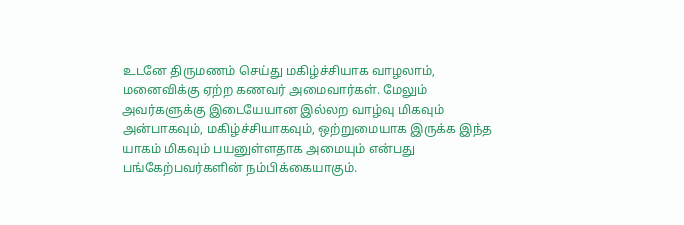உடனே திருமணம் செய்து மகிழ்ச்சியாக வாழலாம், மனைவிக்கு ஏற்ற கணவர் அமைவார்கள். மேலும் அவர்களுக்கு இடையேயான இல்லற வாழ்வு மிகவும் அன்பாகவும், மகிழ்ச்சியாகவும், ஒற்றுமையாக இருக்க இந்த யாகம் மிகவும் பயனுள்ளதாக அமையும் என்பது பங்கேற்பவர்களின் நம்பிக்கையாகும்.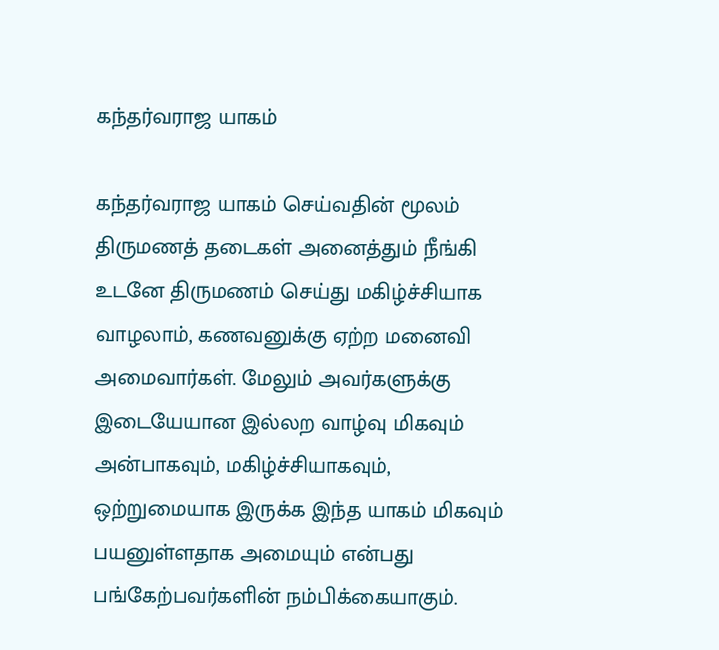கந்தர்வராஜ யாகம்

கந்தர்வராஜ யாகம் செய்வதின் மூலம் திருமணத் தடைகள் அனைத்தும் நீங்கி உடனே திருமணம் செய்து மகிழ்ச்சியாக வாழலாம், கணவனுக்கு ஏற்ற மனைவி அமைவார்கள். மேலும் அவர்களுக்கு இடையேயான இல்லற வாழ்வு மிகவும் அன்பாகவும், மகிழ்ச்சியாகவும், ஒற்றுமையாக இருக்க இந்த யாகம் மிகவும் பயனுள்ளதாக அமையும் என்பது பங்கேற்பவர்களின் நம்பிக்கையாகும்.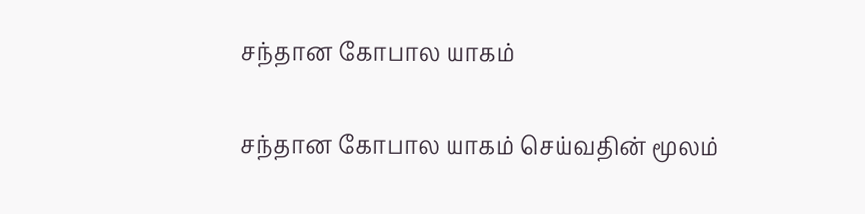சந்தான கோபால யாகம்

சந்தான கோபால யாகம் செய்வதின் மூலம்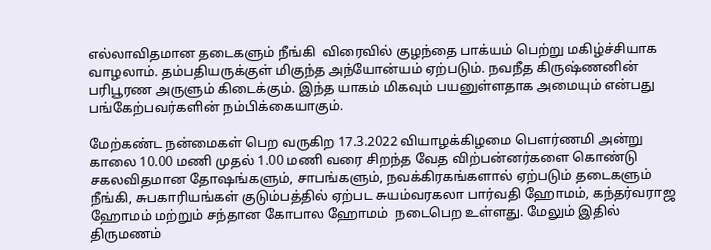எல்லாவிதமான தடைகளும் நீங்கி  விரைவில் குழந்தை பாக்யம் பெற்று மகிழ்ச்சியாக வாழலாம். தம்பதியருக்குள் மிகுந்த அந்யோன்யம் ஏற்படும். நவநீத கிருஷ்ணனின் பரிபூரண அருளும் கிடைக்கும். இந்த யாகம் மிகவும் பயனுள்ளதாக அமையும் என்பது பங்கேற்பவர்களின் நம்பிக்கையாகும்.

மேற்கண்ட நன்மைகள் பெற வருகிற 17.3.2022 வியாழக்கிழமை பௌர்ணமி அன்று காலை 10.00 மணி முதல் 1.00 மணி வரை சிறந்த வேத விற்பன்னர்களை கொண்டு சகலவிதமான தோஷங்களும், சாபங்களும், நவக்கிரகங்களால் ஏற்படும் தடைகளும் நீங்கி, சுபகாரியங்கள் குடும்பத்தில் ஏற்பட சுயம்வரகலா பார்வதி ஹோமம், கந்தர்வராஜ ஹோமம் மற்றும் சந்தான கோபால ஹோமம்  நடைபெற உள்ளது. மேலும் இதில் திருமணம்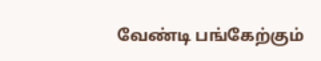வேண்டி பங்கேற்கும்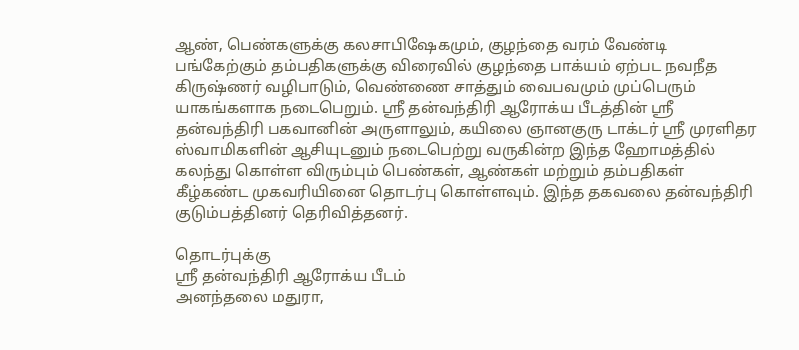ஆண், பெண்களுக்கு கலசாபிஷேகமும், குழந்தை வரம் வேண்டி பங்கேற்கும் தம்பதிகளுக்கு விரைவில் குழந்தை பாக்யம் ஏற்பட நவநீத கிருஷ்ணர் வழிபாடும், வெண்ணை சாத்தும் வைபவமும் முப்பெரும் யாகங்களாக நடைபெறும். ஸ்ரீ தன்வந்திரி ஆரோக்ய பீடத்தின் ஸ்ரீ தன்வந்திரி பகவானின் அருளாலும், கயிலை ஞானகுரு டாக்டர் ஸ்ரீ முரளிதர ஸ்வாமிகளின் ஆசியுடனும் நடைபெற்று வருகின்ற இந்த ஹோமத்தில் கலந்து கொள்ள விரும்பும் பெண்கள், ஆண்கள் மற்றும் தம்பதிகள் கீழ்கண்ட முகவரியினை தொடர்பு கொள்ளவும். இந்த தகவலை தன்வந்திரி குடும்பத்தினர் தெரிவித்தனர்.

தொடர்புக்கு
ஸ்ரீ தன்வந்திரி ஆரோக்ய பீடம்
அனந்தலை மதுரா,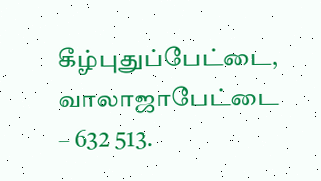கீழ்புதுப்பேட்டை, வாலாஜாபேட்டை – 632 513.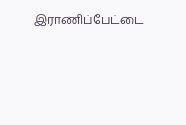இராணிப்பேட்டை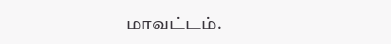மாவட்டம்.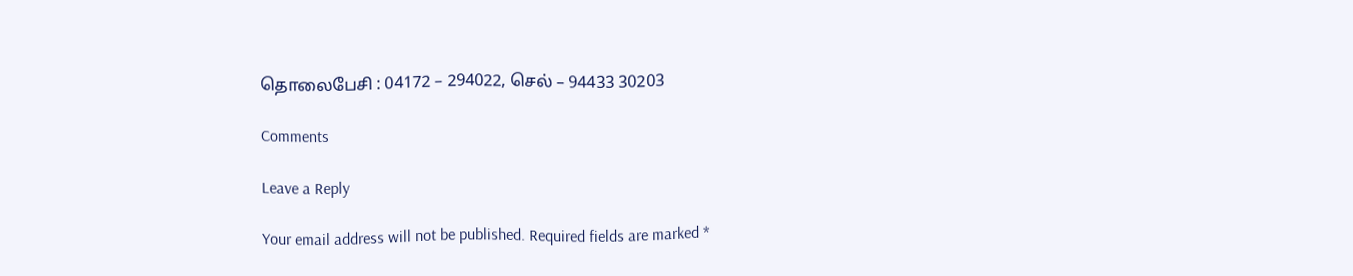தொலைபேசி : 04172 – 294022, செல் – 94433 30203

Comments

Leave a Reply

Your email address will not be published. Required fields are marked *